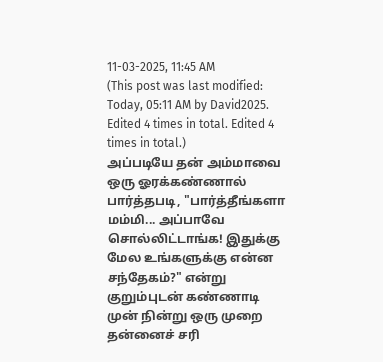11-03-2025, 11:45 AM
(This post was last modified: Today, 05:11 AM by David2025. Edited 4 times in total. Edited 4 times in total.)
அப்படியே தன் அம்மாவை ஒரு ஓரக்கண்ணால் பார்த்தபடி, "பார்த்தீங்களா மம்மி... அப்பாவே சொல்லிட்டாங்க! இதுக்கு மேல உங்களுக்கு என்ன சந்தேகம்?" என்று குறும்புடன் கண்ணாடி முன் நின்று ஒரு முறை தன்னைச் சரி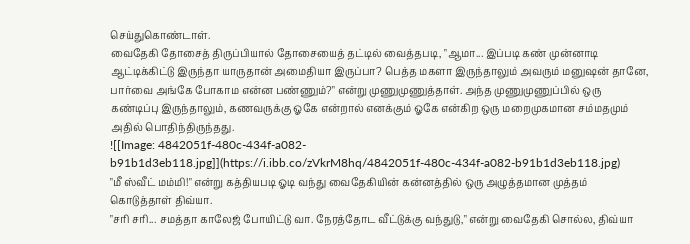செய்துகொண்டாள்.
வைதேகி தோசைத் திருப்பியால் தோசையைத் தட்டில் வைத்தபடி, "ஆமா... இப்படி கண் முன்னாடி ஆட்டிக்கிட்டு இருந்தா யாருதான் அமைதியா இருப்பா? பெத்த மகளா இருந்தாலும் அவரும் மனுஷன் தானே, பார்வை அங்கே போகாம என்ன பண்ணும்?" என்று முணுமுணுத்தாள். அந்த முணுமுணுப்பில் ஒரு கண்டிப்பு இருந்தாலும், கணவருக்கு ஓகே என்றால் எனக்கும் ஓகே என்கிற ஒரு மறைமுகமான சம்மதமும் அதில் பொதிந்திருந்தது.
![[Image: 4842051f-480c-434f-a082-b91b1d3eb118.jpg]](https://i.ibb.co/zVkrM8hq/4842051f-480c-434f-a082-b91b1d3eb118.jpg)
"மீ ஸ்வீட் மம்மி!" என்று கத்தியபடி ஓடி வந்து வைதேகியின் கன்னத்தில் ஒரு அழுத்தமான முத்தம் கொடுத்தாள் திவ்யா.
"சரி சரி... சமத்தா காலேஜ் போயிட்டு வா. நேரத்தோட வீட்டுக்கு வந்துடு," என்று வைதேகி சொல்ல, திவ்யா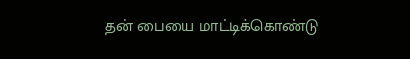தன் பையை மாட்டிக்கொண்டு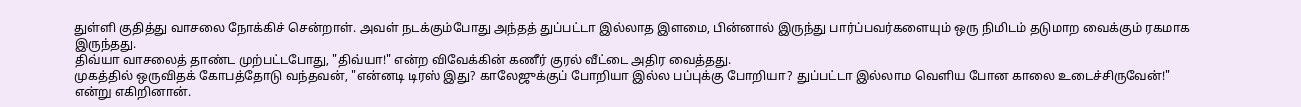துள்ளி குதித்து வாசலை நோக்கிச் சென்றாள். அவள் நடக்கும்போது அந்தத் துப்பட்டா இல்லாத இளமை, பின்னால் இருந்து பார்ப்பவர்களையும் ஒரு நிமிடம் தடுமாற வைக்கும் ரகமாக இருந்தது.
திவ்யா வாசலைத் தாண்ட முற்பட்டபோது, "திவ்யா!" என்ற விவேக்கின் கணீர் குரல் வீட்டை அதிர வைத்தது.
முகத்தில் ஒருவிதக் கோபத்தோடு வந்தவன், "என்னடி டிரஸ் இது? காலேஜுக்குப் போறியா இல்ல பப்புக்கு போறியா? துப்பட்டா இல்லாம வெளிய போன காலை உடைச்சிருவேன்!" என்று எகிறினான்.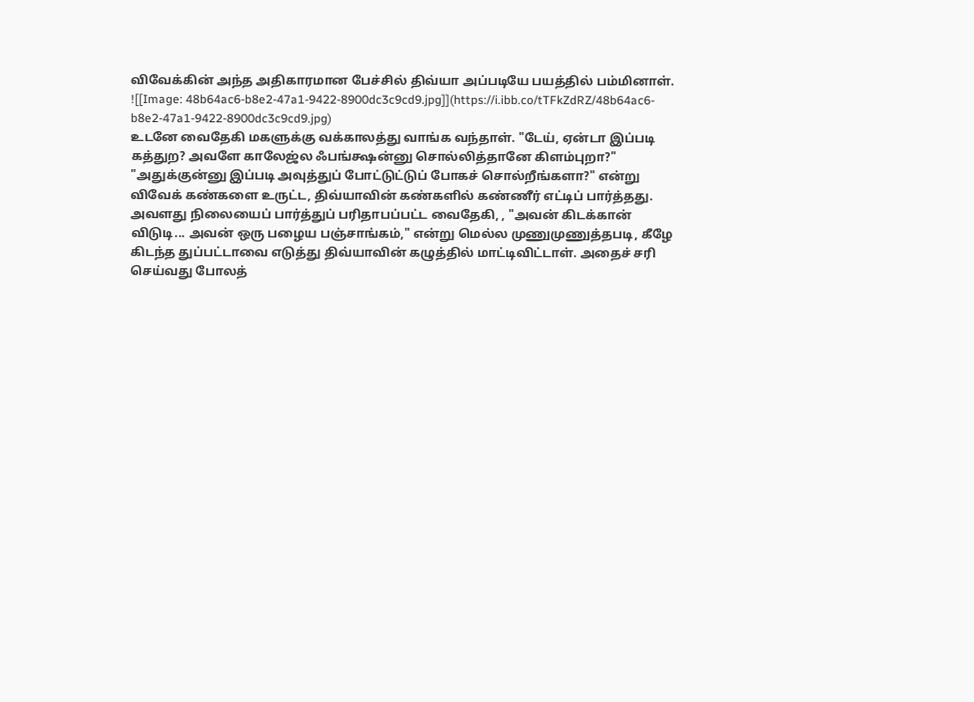விவேக்கின் அந்த அதிகாரமான பேச்சில் திவ்யா அப்படியே பயத்தில் பம்மினாள்.
![[Image: 48b64ac6-b8e2-47a1-9422-8900dc3c9cd9.jpg]](https://i.ibb.co/tTFkZdRZ/48b64ac6-b8e2-47a1-9422-8900dc3c9cd9.jpg)
உடனே வைதேகி மகளுக்கு வக்காலத்து வாங்க வந்தாள். "டேய், ஏன்டா இப்படி கத்துற? அவளே காலேஜ்ல ஃபங்க்ஷன்னு சொல்லித்தானே கிளம்புறா?"
"அதுக்குன்னு இப்படி அவுத்துப் போட்டுட்டுப் போகச் சொல்றீங்களா?" என்று விவேக் கண்களை உருட்ட, திவ்யாவின் கண்களில் கண்ணீர் எட்டிப் பார்த்தது.
அவளது நிலையைப் பார்த்துப் பரிதாபப்பட்ட வைதேகி, , "அவன் கிடக்கான் விடுடி... அவன் ஒரு பழைய பஞ்சாங்கம்," என்று மெல்ல முணுமுணுத்தபடி, கீழே கிடந்த துப்பட்டாவை எடுத்து திவ்யாவின் கழுத்தில் மாட்டிவிட்டாள். அதைச் சரி செய்வது போலத்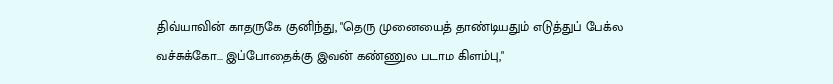திவ்யாவின் காதருகே குனிந்து, "தெரு முனையைத் தாண்டியதும் எடுத்துப் பேக்ல வச்சுக்கோ... இப்போதைக்கு இவன் கண்ணுல படாம கிளம்பு,"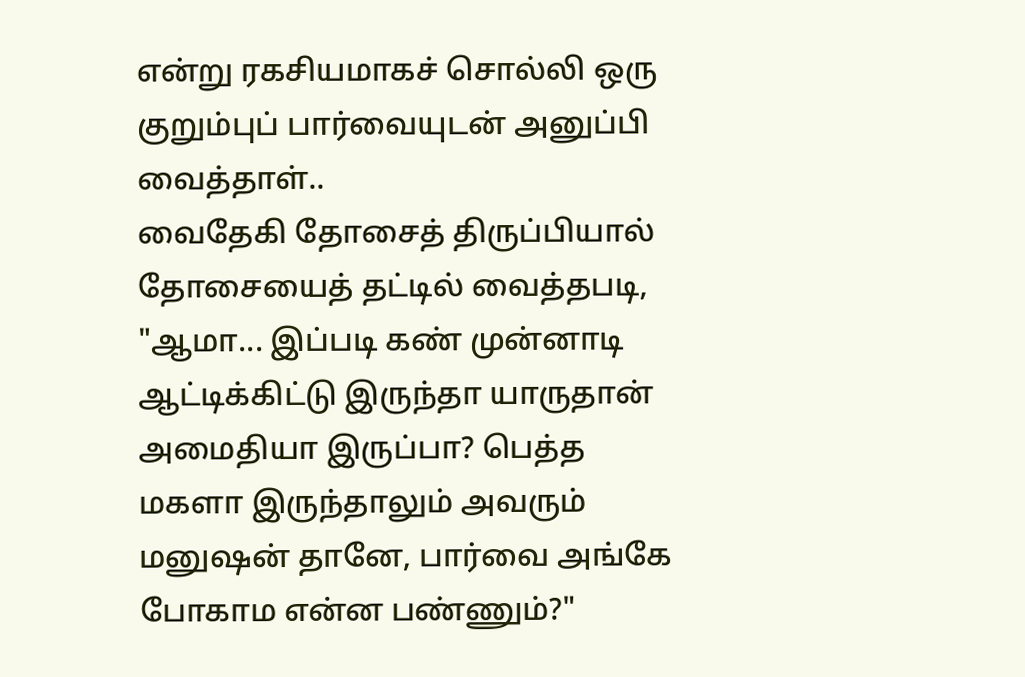என்று ரகசியமாகச் சொல்லி ஒரு குறும்புப் பார்வையுடன் அனுப்பி வைத்தாள்..
வைதேகி தோசைத் திருப்பியால் தோசையைத் தட்டில் வைத்தபடி, "ஆமா... இப்படி கண் முன்னாடி ஆட்டிக்கிட்டு இருந்தா யாருதான் அமைதியா இருப்பா? பெத்த மகளா இருந்தாலும் அவரும் மனுஷன் தானே, பார்வை அங்கே போகாம என்ன பண்ணும்?"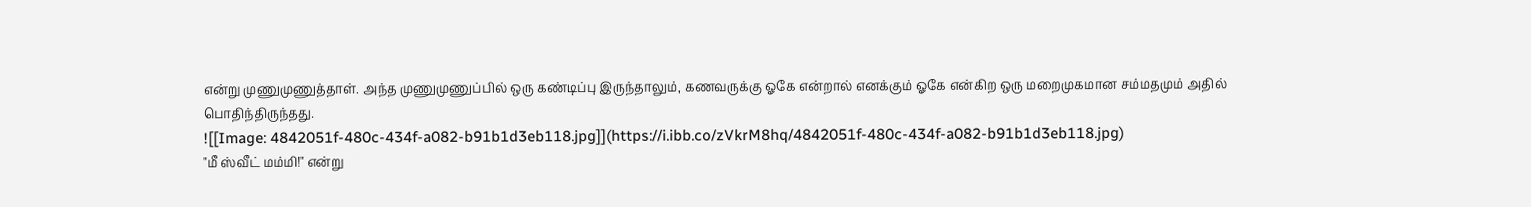என்று முணுமுணுத்தாள். அந்த முணுமுணுப்பில் ஒரு கண்டிப்பு இருந்தாலும், கணவருக்கு ஓகே என்றால் எனக்கும் ஓகே என்கிற ஒரு மறைமுகமான சம்மதமும் அதில் பொதிந்திருந்தது.
![[Image: 4842051f-480c-434f-a082-b91b1d3eb118.jpg]](https://i.ibb.co/zVkrM8hq/4842051f-480c-434f-a082-b91b1d3eb118.jpg)
"மீ ஸ்வீட் மம்மி!" என்று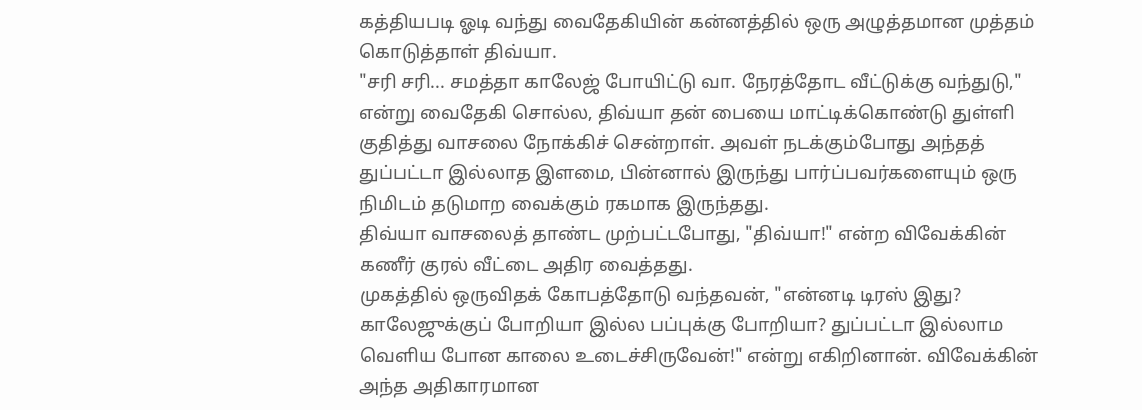கத்தியபடி ஓடி வந்து வைதேகியின் கன்னத்தில் ஒரு அழுத்தமான முத்தம் கொடுத்தாள் திவ்யா.
"சரி சரி... சமத்தா காலேஜ் போயிட்டு வா. நேரத்தோட வீட்டுக்கு வந்துடு," என்று வைதேகி சொல்ல, திவ்யா தன் பையை மாட்டிக்கொண்டு துள்ளி குதித்து வாசலை நோக்கிச் சென்றாள். அவள் நடக்கும்போது அந்தத் துப்பட்டா இல்லாத இளமை, பின்னால் இருந்து பார்ப்பவர்களையும் ஒரு நிமிடம் தடுமாற வைக்கும் ரகமாக இருந்தது.
திவ்யா வாசலைத் தாண்ட முற்பட்டபோது, "திவ்யா!" என்ற விவேக்கின் கணீர் குரல் வீட்டை அதிர வைத்தது.
முகத்தில் ஒருவிதக் கோபத்தோடு வந்தவன், "என்னடி டிரஸ் இது? காலேஜுக்குப் போறியா இல்ல பப்புக்கு போறியா? துப்பட்டா இல்லாம வெளிய போன காலை உடைச்சிருவேன்!" என்று எகிறினான். விவேக்கின் அந்த அதிகாரமான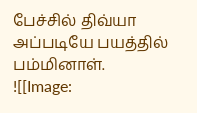பேச்சில் திவ்யா அப்படியே பயத்தில் பம்மினாள்.
![[Image: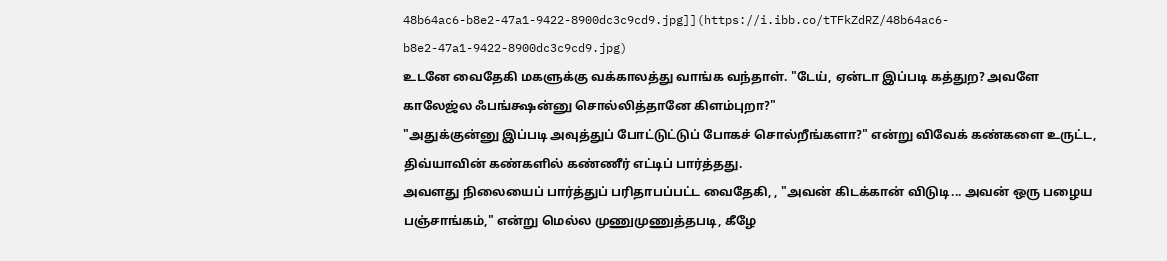48b64ac6-b8e2-47a1-9422-8900dc3c9cd9.jpg]](https://i.ibb.co/tTFkZdRZ/48b64ac6-b8e2-47a1-9422-8900dc3c9cd9.jpg)
உடனே வைதேகி மகளுக்கு வக்காலத்து வாங்க வந்தாள். "டேய், ஏன்டா இப்படி கத்துற? அவளே காலேஜ்ல ஃபங்க்ஷன்னு சொல்லித்தானே கிளம்புறா?"
"அதுக்குன்னு இப்படி அவுத்துப் போட்டுட்டுப் போகச் சொல்றீங்களா?" என்று விவேக் கண்களை உருட்ட, திவ்யாவின் கண்களில் கண்ணீர் எட்டிப் பார்த்தது.
அவளது நிலையைப் பார்த்துப் பரிதாபப்பட்ட வைதேகி, , "அவன் கிடக்கான் விடுடி... அவன் ஒரு பழைய பஞ்சாங்கம்," என்று மெல்ல முணுமுணுத்தபடி, கீழே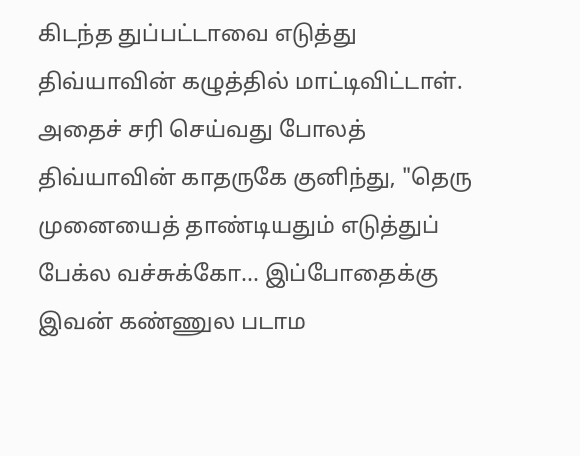கிடந்த துப்பட்டாவை எடுத்து திவ்யாவின் கழுத்தில் மாட்டிவிட்டாள். அதைச் சரி செய்வது போலத் திவ்யாவின் காதருகே குனிந்து, "தெரு முனையைத் தாண்டியதும் எடுத்துப் பேக்ல வச்சுக்கோ... இப்போதைக்கு இவன் கண்ணுல படாம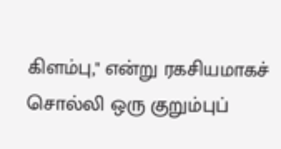கிளம்பு," என்று ரகசியமாகச் சொல்லி ஒரு குறும்புப்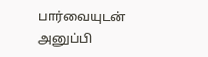பார்வையுடன் அனுப்பி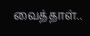வைத்தாள்..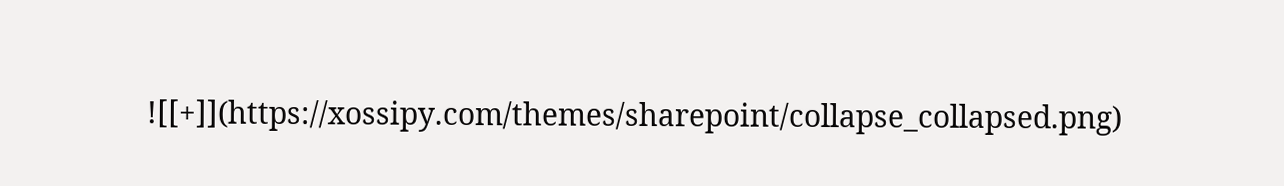![[+]](https://xossipy.com/themes/sharepoint/collapse_collapsed.png)